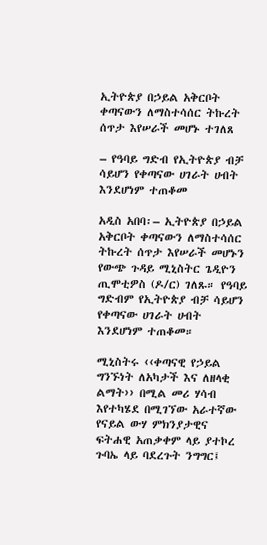ኢትዮጵያ በኃይል አቅርቦት ቀጣናውን ለማስተሳሰር ትኩረት ሰጥታ እየሠራች መሆኑ ተገለጸ

– የዓባይ ግድብ የኢትዮጵያ ብቻ ሳይሆን የቀጣናው ሀገራት ሀብት እንደሆነም ተጠቆመ

አዲስ አበባ፡– ኢትዮጵያ በኃይል አቅርቦት ቀጣናውን ለማስተሳሰር ትኩረት ሰጥታ እየሠራች መሆኑን የውጭ ጉዳይ ሚኒስትር ጌዲዮን ጢሞቲዎስ (ዶ/ር) ገለጹ። የዓባይ ግድብም የኢትዮጵያ ብቻ ሳይሆን የቀጣናው ሀገራት ሀብት እንደሆነም ተጠቆመ።

ሚኒስትሩ ‹‹ቀጣናዊ የኃይል ግንኙነት ለአካታች እና ለዘላቂ ልማት›› በሚል መሪ ሃሳብ እየተካሄደ በሚገኘው አራተኛው የናይል ውሃ ምክንያታዊና ፍትሐዊ አጠቃቀም ላይ ያተኮረ ጉባኤ ላይ ባደረጉት ንግግር፤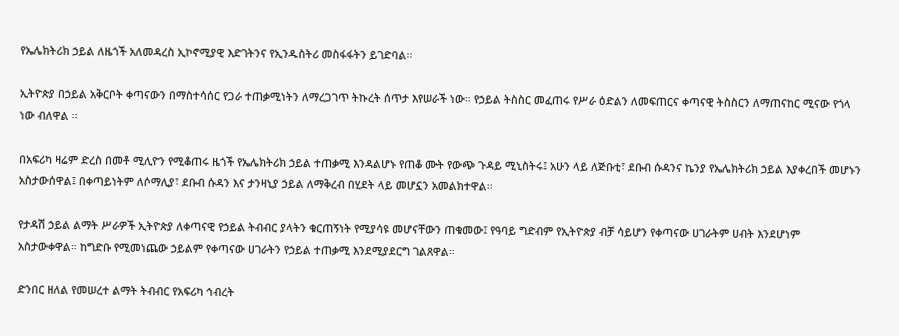የኤሌክትሪክ ኃይል ለዜጎች አለመዳረስ ኢኮኖሚያዊ እድገትንና የኢንዱስትሪ መስፋፋትን ይገድባል፡፡

ኢትዮጵያ በኃይል አቅርቦት ቀጣናውን በማስተሳሰር የጋራ ተጠቃሚነትን ለማረጋገጥ ትኩረት ሰጥታ እየሠራች ነው። የኃይል ትስስር መፈጠሩ የሥራ ዕድልን ለመፍጠርና ቀጣናዊ ትስስርን ለማጠናከር ሚናው የጎላ ነው ብለዋል ።

በአፍሪካ ዛሬም ድረስ በመቶ ሚሊዮን የሚቆጠሩ ዜጎች የኤሌክትሪክ ኃይል ተጠቃሚ እንዳልሆኑ የጠቆ ሙት የውጭ ጉዳይ ሚኒስትሩ፤ አሁን ላይ ለጅቡቲ፣ ደቡብ ሱዳንና ኬንያ የኤሌክትሪክ ኃይል እያቀረበች መሆኑን አስታውሰዋል፤ በቀጣይነትም ለሶማሊያ፣ ደቡብ ሱዳን እና ታንዛኒያ ኃይል ለማቅረብ በሂደት ላይ መሆኗን አመልክተዋል፡፡

የታዳሽ ኃይል ልማት ሥራዎች ኢትዮጵያ ለቀጣናዊ የኃይል ትብብር ያላትን ቁርጠኝነት የሚያሳዩ መሆናቸውን ጠቁመው፤ የዓባይ ግድብም የኢትዮጵያ ብቻ ሳይሆን የቀጣናው ሀገራትም ሀብት እንደሆነም አስታውቀዋል። ከግድቡ የሚመነጨው ኃይልም የቀጣናው ሀገራትን የኃይል ተጠቃሚ እንደሚያደርግ ገልጸዋል።

ድንበር ዘለል የመሠረተ ልማት ትብብር የአፍሪካ ኅብረት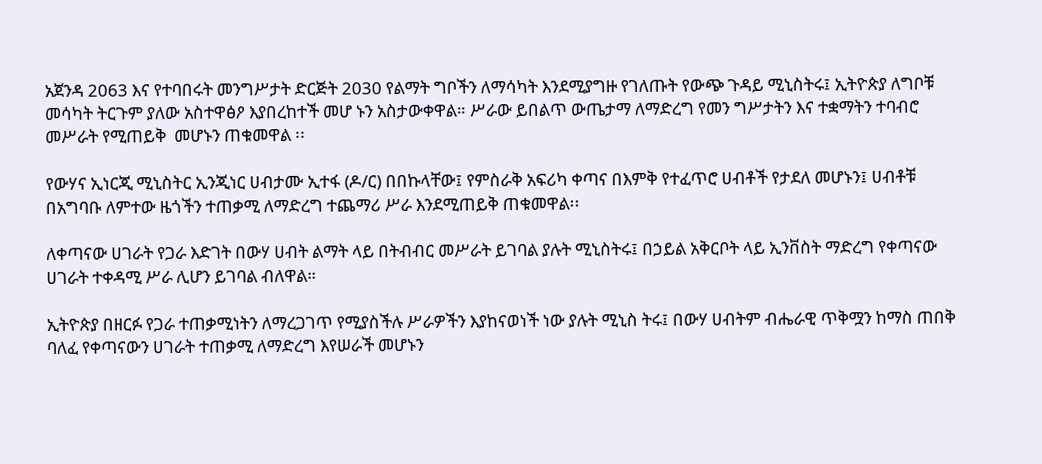አጀንዳ 2063 እና የተባበሩት መንግሥታት ድርጅት 2030 የልማት ግቦችን ለማሳካት እንደሚያግዙ የገለጡት የውጭ ጉዳይ ሚኒስትሩ፤ ኢትዮጵያ ለግቦቹ መሳካት ትርጉም ያለው አስተዋፅዖ እያበረከተች መሆ ኑን አስታውቀዋል። ሥራው ይበልጥ ውጤታማ ለማድረግ የመን ግሥታትን እና ተቋማትን ተባብሮ መሥራት የሚጠይቅ  መሆኑን ጠቁመዋል ፡፡

የውሃና ኢነርጂ ሚኒስትር ኢንጂነር ሀብታሙ ኢተፋ (ዶ/ር) በበኩላቸው፤ የምስራቅ አፍሪካ ቀጣና በእምቅ የተፈጥሮ ሀብቶች የታደለ መሆኑን፤ ሀብቶቹ በአግባቡ ለምተው ዜጎችን ተጠቃሚ ለማድረግ ተጨማሪ ሥራ እንደሚጠይቅ ጠቁመዋል፡፡

ለቀጣናው ሀገራት የጋራ እድገት በውሃ ሀብት ልማት ላይ በትብብር መሥራት ይገባል ያሉት ሚኒስትሩ፤ በኃይል አቅርቦት ላይ ኢንቨስት ማድረግ የቀጣናው ሀገራት ተቀዳሚ ሥራ ሊሆን ይገባል ብለዋል።

ኢትዮጵያ በዘርፉ የጋራ ተጠቃሚነትን ለማረጋገጥ የሚያስችሉ ሥራዎችን እያከናወነች ነው ያሉት ሚኒስ ትሩ፤ በውሃ ሀብትም ብሔራዊ ጥቅሟን ከማስ ጠበቅ ባለፈ የቀጣናውን ሀገራት ተጠቃሚ ለማድረግ እየሠራች መሆኑን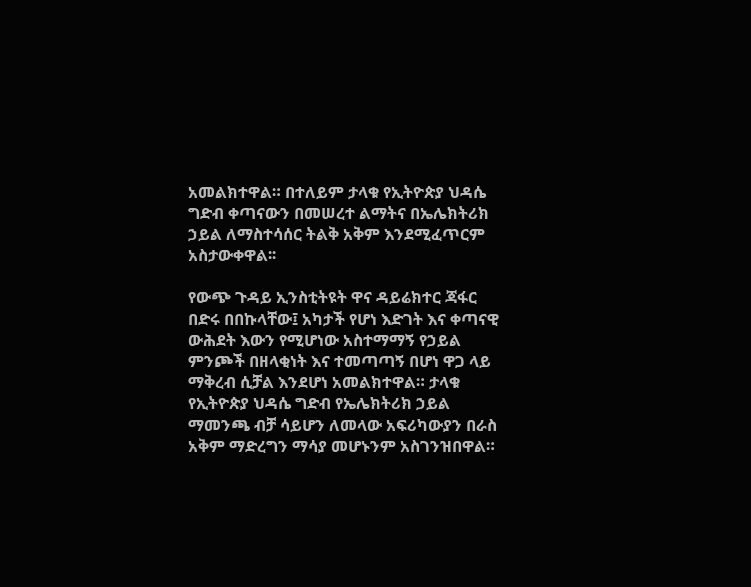አመልክተዋል። በተለይም ታላቁ የኢትዮጵያ ህዳሴ ግድብ ቀጣናውን በመሠረተ ልማትና በኤሌክትሪክ ኃይል ለማስተሳሰር ትልቅ አቅም እንደሚፈጥርም አስታውቀዋል፡፡

የውጭ ጉዳይ ኢንስቲትዩት ዋና ዳይሬክተር ጃፋር በድሩ በበኩላቸው፤ አካታች የሆነ እድገት እና ቀጣናዊ ውሕደት እውን የሚሆነው አስተማማኝ የኃይል ምንጮች በዘላቂነት እና ተመጣጣኝ በሆነ ዋጋ ላይ ማቅረብ ሲቻል እንደሆነ አመልክተዋል። ታላቁ የኢትዮጵያ ህዳሴ ግድብ የኤሌክትሪክ ኃይል ማመንጫ ብቻ ሳይሆን ለመላው አፍሪካውያን በራስ አቅም ማድረግን ማሳያ መሆኑንም አስገንዝበዋል።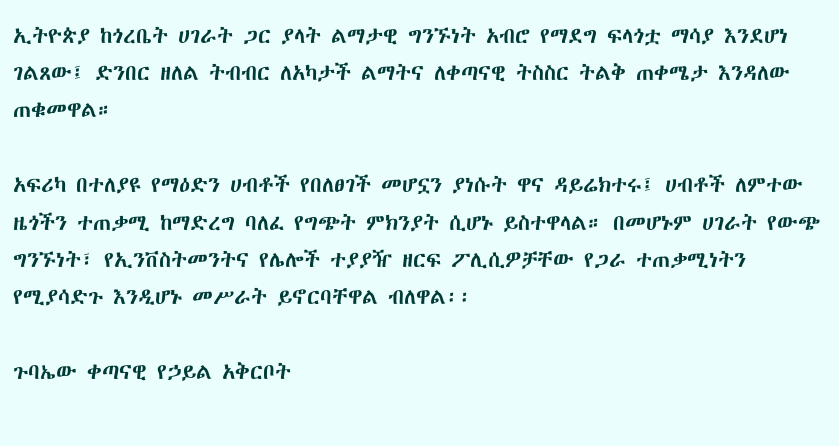ኢትዮጵያ ከጎረቤት ሀገራት ጋር ያላት ልማታዊ ግንኙነት አብሮ የማደግ ፍላጎቷ ማሳያ እንደሆነ ገልጸው፤ ድንበር ዘለል ትብብር ለአካታች ልማትና ለቀጣናዊ ትስስር ትልቅ ጠቀሜታ እንዳለው ጠቁመዋል።

አፍሪካ በተለያዩ የማዕድን ሀብቶች የበለፀገች መሆኗን ያነሱት ዋና ዳይሬክተሩ፤ ሀብቶች ለምተው ዜጎችን ተጠቃሚ ከማድረግ ባለፈ የግጭት ምክንያት ሲሆኑ ይስተዋላል። በመሆኑም ሀገራት የውጭ ግንኙነት፣ የኢንቨስትመንትና የሌሎች ተያያዥ ዘርፍ ፖሊሲዎቻቸው የጋራ ተጠቃሚነትን የሚያሳድጉ እንዲሆኑ መሥራት ይኖርባቸዋል ብለዋል፡፡

ጉባኤው ቀጣናዊ የኃይል አቅርቦት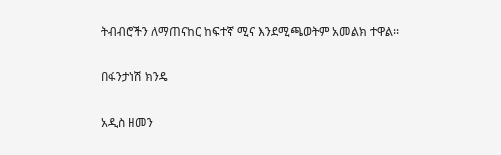ትብብሮችን ለማጠናከር ከፍተኛ ሚና እንደሚጫወትም አመልክ ተዋል፡፡

በፋንታነሽ ክንዴ

አዲስ ዘመን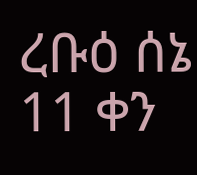ረቡዕ ሰኔ 11 ቀን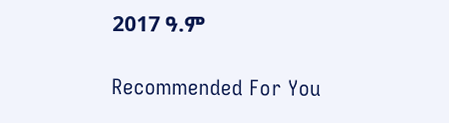2017 ዓ.ም

Recommended For You